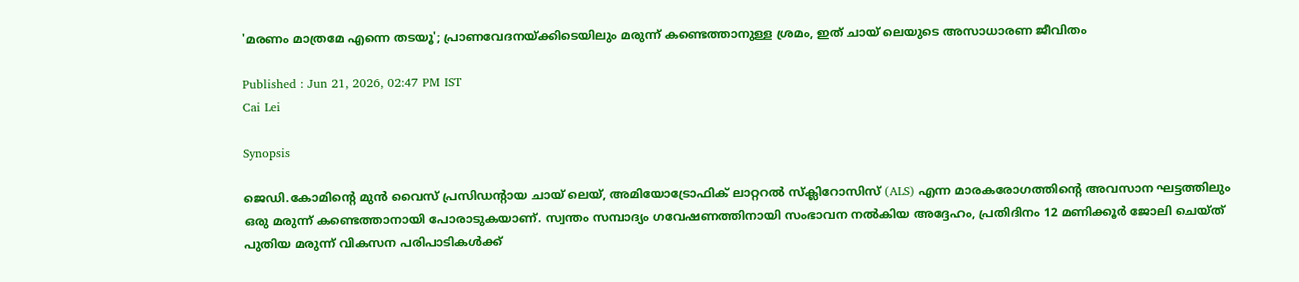'മരണം മാത്രമേ എന്നെ തടയൂ'; പ്രാണവേദനയ്ക്കിടെയിലും മരുന്ന് കണ്ടെത്താനുള്ള ശ്രമം, ഇത് ചായ് ലെയുടെ അസാധാരണ ജീവിതം

Published : Jun 21, 2026, 02:47 PM IST
Cai Lei

Synopsis

ജെഡി.കോമിന്‍റെ മുൻ വൈസ് പ്രസിഡന്‍റായ ചായ് ലെയ്, അമിയോട്രോഫിക് ലാറ്ററൽ സ്ക്ലിറോസിസ് (ALS) എന്ന മാരകരോഗത്തിന്‍റെ അവസാന ഘട്ടത്തിലും ഒരു മരുന്ന് കണ്ടെത്താനായി പോരാടുകയാണ്. സ്വന്തം സമ്പാദ്യം ഗവേഷണത്തിനായി സംഭാവന നൽകിയ അദ്ദേഹം, പ്രതിദിനം 12 മണിക്കൂർ ജോലി ചെയ്ത് പുതിയ മരുന്ന് വികസന പരിപാടികൾക്ക്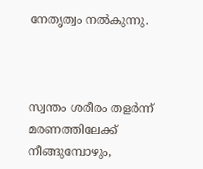നേതൃത്വം നൽകുന്നു.



സ്വന്തം ശരീരം തളർന്ന് മരണത്തിലേക്ക് നീങ്ങുമ്പോഴും,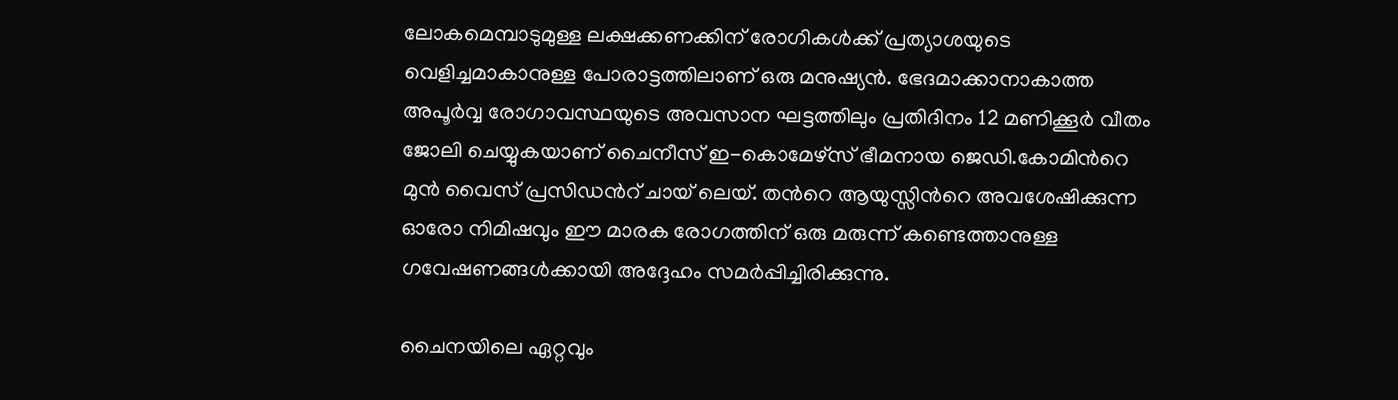ലോകമെമ്പാടുമുള്ള ലക്ഷക്കണക്കിന് രോഗികൾക്ക് പ്രത്യാശയുടെ വെളിച്ചമാകാനുള്ള പോരാട്ടത്തിലാണ് ഒരു മനുഷ്യൻ. ഭേദമാക്കാനാകാത്ത അപൂർവ്വ രോഗാവസ്ഥയുടെ അവസാന ഘട്ടത്തിലും പ്രതിദിനം 12 മണിക്കൂർ വീതം ജോലി ചെയ്യുകയാണ് ചൈനീസ് ഇ-കൊമേഴ്സ് ഭീമനായ ജെഡി.കോമിന്‍റെ മുൻ വൈസ് പ്രസിഡന്‍റ് ചായ് ലെയ്. തന്‍റെ ആയുസ്സിന്‍റെ അവശേഷിക്കുന്ന ഓരോ നിമിഷവും ഈ മാരക രോഗത്തിന് ഒരു മരുന്ന് കണ്ടെത്താനുള്ള ഗവേഷണങ്ങൾക്കായി അദ്ദേഹം സമർപ്പിച്ചിരിക്കുന്നു.

ചൈനയിലെ ഏറ്റവും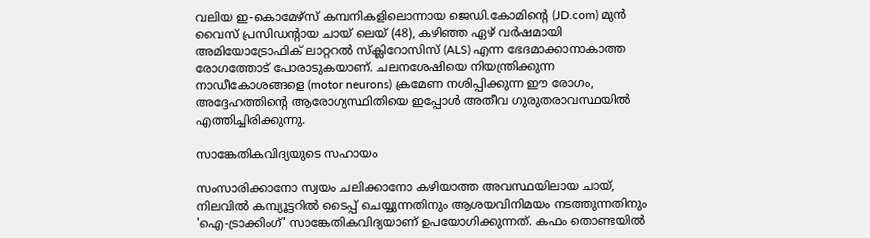വലിയ ഇ-കൊമേഴ്സ് കമ്പനികളിലൊന്നായ ജെഡി.കോമിന്‍റെ (JD.com) മുൻ വൈസ് പ്രസിഡന്‍റായ ചായ് ലെയ് (48), കഴിഞ്ഞ ഏഴ് വർഷമായി അമിയോട്രോഫിക് ലാറ്ററൽ സ്ക്ലിറോസിസ് (ALS) എന്ന ഭേദമാക്കാനാകാത്ത രോഗത്തോട് പോരാടുകയാണ്. ചലനശേഷിയെ നിയന്ത്രിക്കുന്ന നാഡീകോശങ്ങളെ (motor neurons) ക്രമേണ നശിപ്പിക്കുന്ന ഈ രോഗം, അദ്ദേഹത്തിന്‍റെ ആരോഗ്യസ്ഥിതിയെ ഇപ്പോൾ അതീവ ഗുരുതരാവസ്ഥയിൽ എത്തിച്ചിരിക്കുന്നു.

സാങ്കേതികവിദ്യയുടെ സഹായം

സംസാരിക്കാനോ സ്വയം ചലിക്കാനോ കഴിയാത്ത അവസ്ഥയിലായ ചായ്, നിലവിൽ കമ്പ്യൂട്ടറിൽ ടൈപ്പ് ചെയ്യുന്നതിനും ആശയവിനിമയം നടത്തുന്നതിനും 'ഐ-ട്രാക്കിംഗ്' സാങ്കേതികവിദ്യയാണ് ഉപയോഗിക്കുന്നത്. കഫം തൊണ്ടയിൽ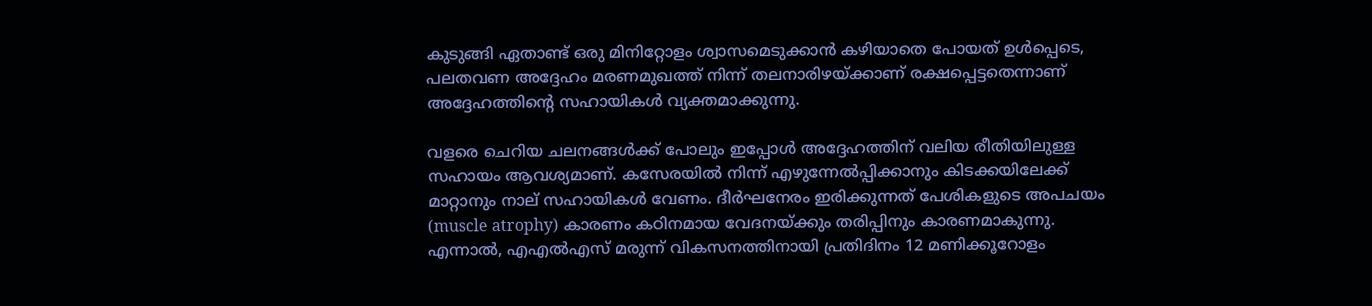കുടുങ്ങി ഏതാണ്ട് ഒരു മിനിറ്റോളം ശ്വാസമെടുക്കാൻ കഴിയാതെ പോയത് ഉൾപ്പെടെ, പലതവണ അദ്ദേഹം മരണമുഖത്ത് നിന്ന് തലനാരിഴയ്ക്കാണ് രക്ഷപ്പെട്ടതെന്നാണ് അദ്ദേഹത്തിന്‍റെ സഹായികൾ വ്യക്തമാക്കുന്നു.

വളരെ ചെറിയ ചലനങ്ങൾക്ക് പോലും ഇപ്പോൾ അദ്ദേഹത്തിന് വലിയ രീതിയിലുള്ള സഹായം ആവശ്യമാണ്. കസേരയിൽ നിന്ന് എഴുന്നേൽപ്പിക്കാനും കിടക്കയിലേക്ക് മാറ്റാനും നാല് സഹായികൾ വേണം. ദീർഘനേരം ഇരിക്കുന്നത് പേശികളുടെ അപചയം (muscle atrophy) കാരണം കഠിനമായ വേദനയ്ക്കും തരിപ്പിനും കാരണമാകുന്നു. എന്നാൽ, എഎൽഎസ് മരുന്ന് വികസനത്തിനായി പ്രതിദിനം 12 മണിക്കൂറോളം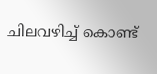ചിലവഴിച്ച് കൊണ്ട്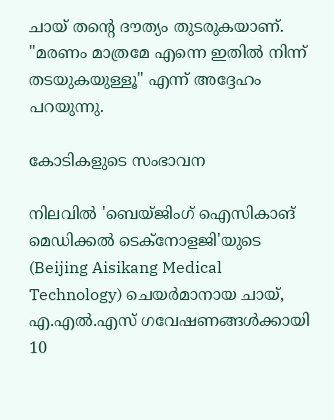ചായ് തന്‍റെ ദൗത്യം തുടരുകയാണ്. "മരണം മാത്രമേ എന്നെ ഇതിൽ നിന്ന് തടയുകയുള്ളൂ" എന്ന് അദ്ദേഹം പറയുന്നു.

കോടികളുടെ സംഭാവന

നിലവിൽ 'ബെയ്ജിംഗ് ഐസികാങ് മെഡിക്കൽ ടെക്നോളജി'യുടെ (Beijing Aisikang Medical Technology) ചെയർമാനായ ചായ്, എ.എൽ.എസ് ഗവേഷണങ്ങൾക്കായി 10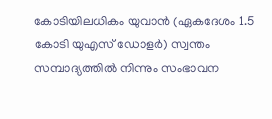കോടിയിലധികം യുവാൻ (ഏകദേശം 1.5 കോടി യുഎസ് ഡോളർ) സ്വന്തം സമ്പാദ്യത്തിൽ നിന്നും സംഭാവന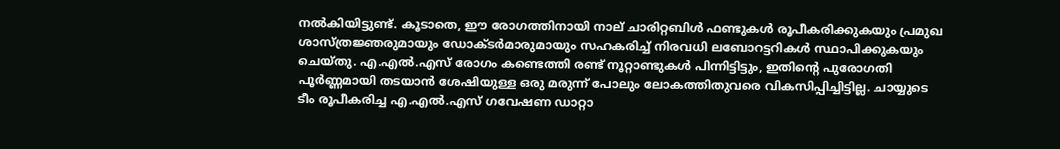നൽകിയിട്ടുണ്ട്. കൂടാതെ, ഈ രോഗത്തിനായി നാല് ചാരിറ്റബിൾ ഫണ്ടുകൾ രൂപീകരിക്കുകയും പ്രമുഖ ശാസ്ത്രജ്ഞരുമായും ഡോക്ടർമാരുമായും സഹകരിച്ച് നിരവധി ലബോറട്ടറികൾ സ്ഥാപിക്കുകയും ചെയ്തു. എ.എൽ.എസ് രോഗം കണ്ടെത്തി രണ്ട് നൂറ്റാണ്ടുകൾ പിന്നിട്ടിട്ടും, ഇതിന്‍റെ പുരോഗതി പൂർണ്ണമായി തടയാൻ ശേഷിയുള്ള ഒരു മരുന്ന് പോലും ലോകത്തിതുവരെ വികസിപ്പിച്ചിട്ടില്ല. ചായ്യുടെ ടീം രൂപീകരിച്ച എ.എൽ.എസ് ഗവേഷണ ഡാറ്റാ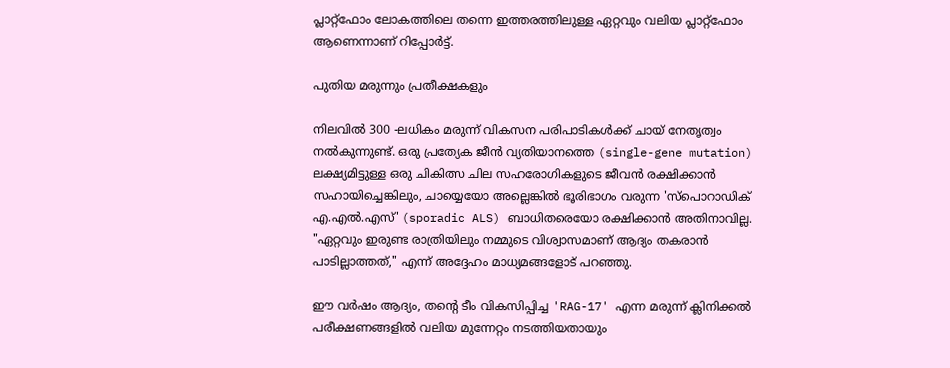പ്ലാറ്റ്ഫോം ലോകത്തിലെ തന്നെ ഇത്തരത്തിലുള്ള ഏറ്റവും വലിയ പ്ലാറ്റ്ഫോം ആണെന്നാണ് റിപ്പോർട്ട്.

പുതിയ മരുന്നും പ്രതീക്ഷകളും

നിലവിൽ 300 -ലധികം മരുന്ന് വികസന പരിപാടികൾക്ക് ചായ് നേതൃത്വം നൽകുന്നുണ്ട്. ഒരു പ്രത്യേക ജീൻ വ്യതിയാനത്തെ (single-gene mutation) ലക്ഷ്യമിട്ടുള്ള ഒരു ചികിത്സ ചില സഹരോഗികളുടെ ജീവൻ രക്ഷിക്കാൻ സഹായിച്ചെങ്കിലും, ചായ്യെയോ അല്ലെങ്കിൽ ഭൂരിഭാഗം വരുന്ന 'സ്പൊറാഡിക് എ.എൽ.എസ്' (sporadic ALS) ബാധിതരെയോ രക്ഷിക്കാൻ അതിനാവില്ല. "ഏറ്റവും ഇരുണ്ട രാത്രിയിലും നമ്മുടെ വിശ്വാസമാണ് ആദ്യം തകരാൻ പാടില്ലാത്തത്," എന്ന് അദ്ദേഹം മാധ്യമങ്ങളോട് പറഞ്ഞു.

ഈ വർഷം ആദ്യം, തന്‍റെ ടീം വികസിപ്പിച്ച 'RAG-17' എന്ന മരുന്ന് ക്ലിനിക്കൽ പരീക്ഷണങ്ങളിൽ വലിയ മുന്നേറ്റം നടത്തിയതായും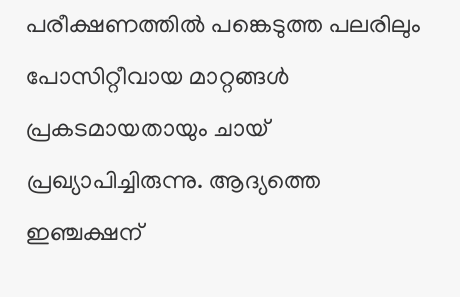പരീക്ഷണത്തിൽ പങ്കെടുത്ത പലരിലും പോസിറ്റീവായ മാറ്റങ്ങൾ പ്രകടമായതായും ചായ് പ്രഖ്യാപിച്ചിരുന്നു. ആദ്യത്തെ ഇഞ്ചക്ഷന്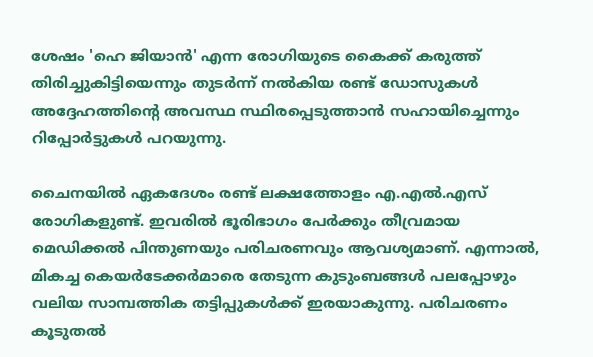ശേഷം 'ഹെ ജിയാൻ' എന്ന രോഗിയുടെ കൈക്ക് കരുത്ത് തിരിച്ചുകിട്ടിയെന്നും തുടർന്ന് നൽകിയ രണ്ട് ഡോസുകൾ അദ്ദേഹത്തിന്‍റെ അവസ്ഥ സ്ഥിരപ്പെടുത്താൻ സഹായിച്ചെന്നും റിപ്പോർട്ടുകൾ പറയുന്നു.

ചൈനയിൽ ഏകദേശം രണ്ട് ലക്ഷത്തോളം എ.എൽ.എസ് രോഗികളുണ്ട്. ഇവരിൽ ഭൂരിഭാഗം പേർക്കും തീവ്രമായ മെഡിക്കൽ പിന്തുണയും പരിചരണവും ആവശ്യമാണ്. എന്നാൽ, മികച്ച കെയർടേക്കർമാരെ തേടുന്ന കുടുംബങ്ങൾ പലപ്പോഴും വലിയ സാമ്പത്തിക തട്ടിപ്പുകൾക്ക് ഇരയാകുന്നു. പരിചരണം കൂടുതൽ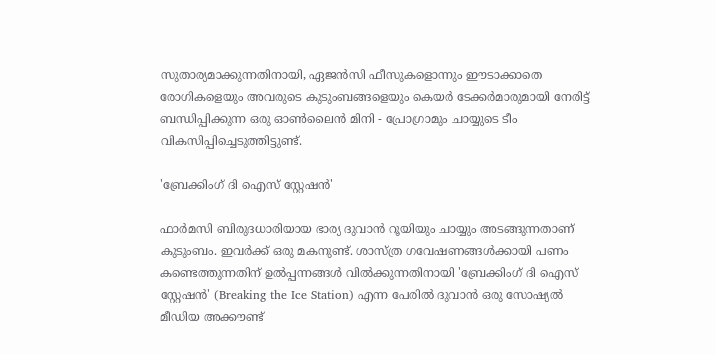സുതാര്യമാക്കുന്നതിനായി, ഏജൻസി ഫീസുകളൊന്നും ഈടാക്കാതെ രോഗികളെയും അവരുടെ കുടുംബങ്ങളെയും കെയർ ടേക്കർമാരുമായി നേരിട്ട് ബന്ധിപ്പിക്കുന്ന ഒരു ഓൺലൈൻ മിനി - പ്രോഗ്രാമും ചായ്യുടെ ടീം വികസിപ്പിച്ചെടുത്തിട്ടുണ്ട്.

'ബ്രേക്കിംഗ് ദി ഐസ് സ്റ്റേഷൻ'

ഫാർമസി ബിരുദധാരിയായ ഭാര്യ ദുവാൻ റൂയിയും ചായ്യും അടങ്ങുന്നതാണ് കുടുംബം. ഇവർക്ക് ഒരു മകനുണ്ട്. ശാസ്ത്ര ഗവേഷണങ്ങൾക്കായി പണം കണ്ടെത്തുന്നതിന് ഉൽപ്പന്നങ്ങൾ വിൽക്കുന്നതിനായി 'ബ്രേക്കിംഗ് ദി ഐസ് സ്റ്റേഷൻ' (Breaking the Ice Station) എന്ന പേരിൽ ദുവാൻ ഒരു സോഷ്യൽ മീഡിയ അക്കൗണ്ട്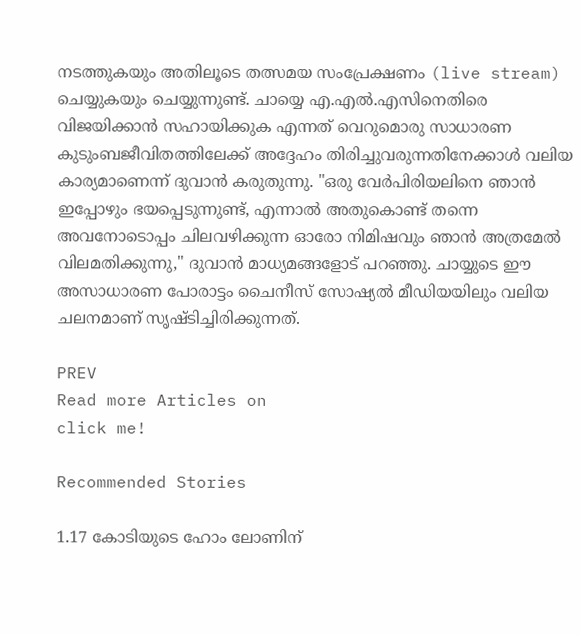നടത്തുകയും അതിലൂടെ തത്സമയ സംപ്രേക്ഷണം (live stream) ചെയ്യുകയും ചെയ്യുന്നുണ്ട്. ചായ്യെ എ.എൽ.എസിനെതിരെ വിജയിക്കാൻ സഹായിക്കുക എന്നത് വെറുമൊരു സാധാരണ കുടുംബജീവിതത്തിലേക്ക് അദ്ദേഹം തിരിച്ചുവരുന്നതിനേക്കാൾ വലിയ കാര്യമാണെന്ന് ദുവാൻ കരുതുന്നു. "ഒരു വേർപിരിയലിനെ ഞാൻ ഇപ്പോഴും ഭയപ്പെടുന്നുണ്ട്, എന്നാൽ അതുകൊണ്ട് തന്നെ അവനോടൊപ്പം ചിലവഴിക്കുന്ന ഓരോ നിമിഷവും ഞാൻ അത്രമേൽ വിലമതിക്കുന്നു," ദുവാൻ മാധ്യമങ്ങളോട് പറഞ്ഞു. ചായ്യുടെ ഈ അസാധാരണ പോരാട്ടം ചൈനീസ് സോഷ്യൽ മീഡിയയിലും വലിയ ചലനമാണ് സൃഷ്ടിച്ചിരിക്കുന്നത്.

PREV
Read more Articles on
click me!

Recommended Stories

1.17 കോടിയുടെ ഹോം ലോണിന്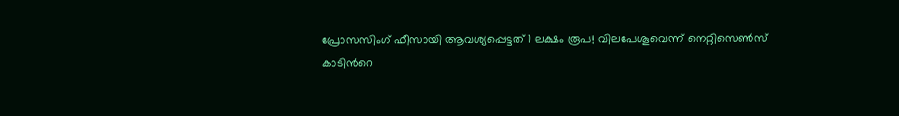പ്രോസസിംഗ് ഫീസായി ആവശ്യപ്പെട്ടത് 1 ലക്ഷം രൂപ! വിലപേശൂവെന്ന് നെറ്റിസെൺസ്
കാടിന്‍റെ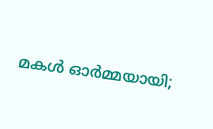മകൾ ഓർമ്മയായി;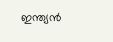ഇന്ത്യൻ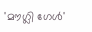'മൗഗ്ലി ഗേൾ'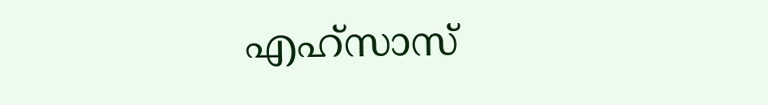എഹ്സാസ്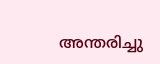അന്തരിച്ചു